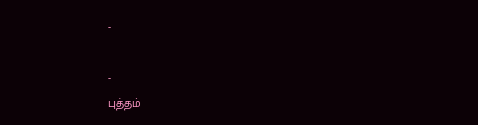-

-
புத்தம்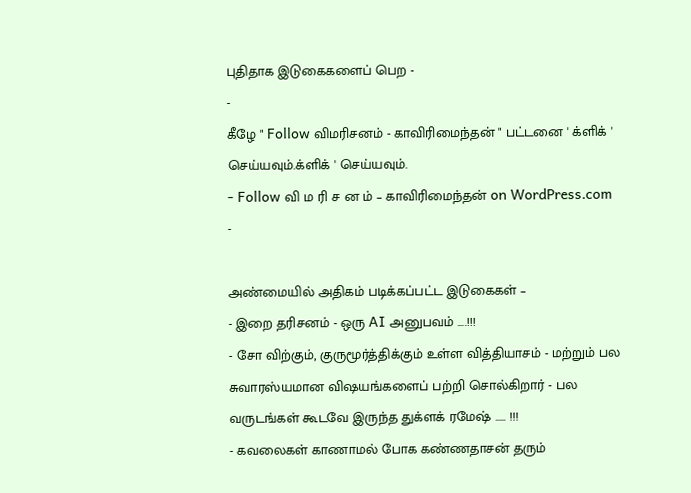புதிதாக இடுகைகளைப் பெற -
-
கீழே " Follow விமரிசனம் - காவிரிமைந்தன் " பட்டனை ' க்ளிக் ' செய்யவும்.க்ளிக் ' செய்யவும்.
- Follow வி ம ரி ச ன ம் – காவிரிமைந்தன் on WordPress.com
-

அண்மையில் அதிகம் படிக்கப்பட்ட இடுகைகள் –
- இறை தரிசனம் - ஒரு AI அனுபவம் ....!!!
- சோ விற்கும், குருமூர்த்திக்கும் உள்ள வித்தியாசம் - மற்றும் பல சுவாரஸ்யமான விஷயங்களைப் பற்றி சொல்கிறார் - பல வருடங்கள் கூடவே இருந்த துக்ளக் ரமேஷ் ….. !!!
- கவலைகள் காணாமல் போக கண்ணதாசன் தரும்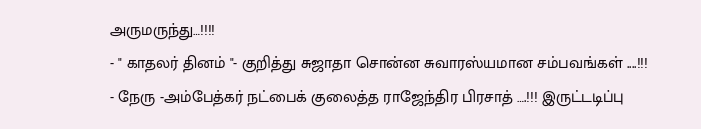அருமருந்து…!!!!
- " காதலர் தினம் "- குறித்து சுஜாதா சொன்ன சுவாரஸ்யமான சம்பவங்கள் ....!!!
- நேரு -அம்பேத்கர் நட்பைக் குலைத்த ராஜேந்திர பிரசாத் ….!!! இருட்டடிப்பு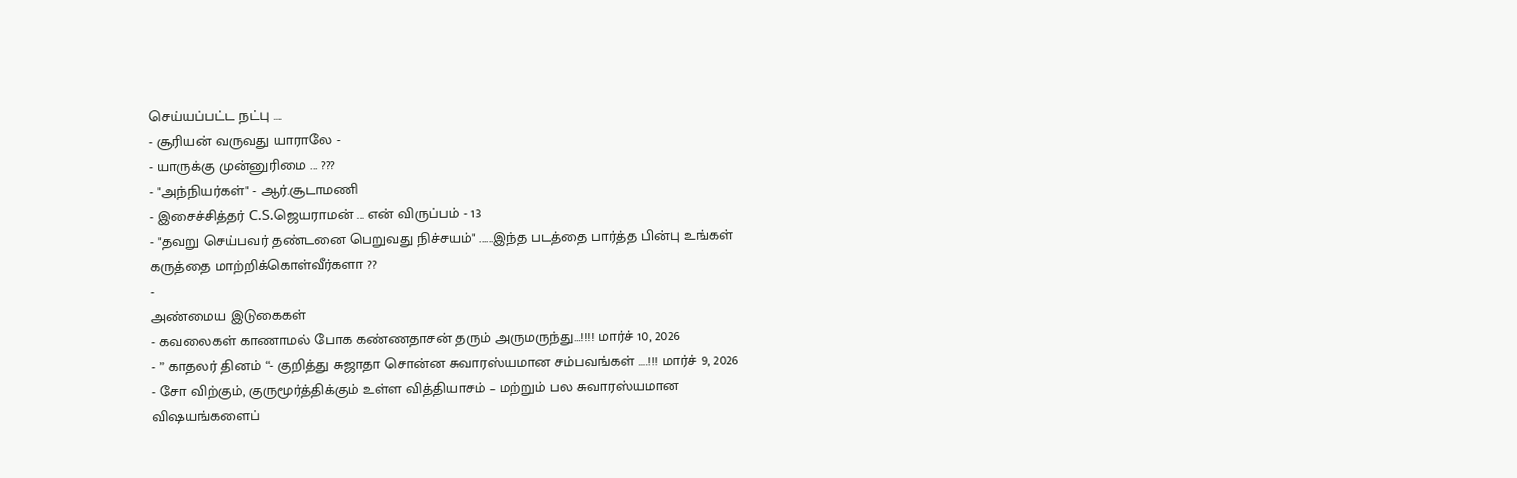செய்யப்பட்ட நட்பு ….
- சூரியன் வருவது யாராலே -
- யாருக்கு முன்னுரிமை ... ???
- "அந்நியர்கள்" - ஆர்.சூடாமணி
- இசைச்சித்தர் C.S.ஜெயராமன் ... என் விருப்பம் - 13
- "தவறு செய்பவர் தண்டனை பெறுவது நிச்சயம்" ......இந்த படத்தை பார்த்த பின்பு உங்கள் கருத்தை மாற்றிக்கொள்வீர்களா ??
-
அண்மைய இடுகைகள்
- கவலைகள் காணாமல் போக கண்ணதாசன் தரும் அருமருந்து…!!!! மார்ச் 10, 2026
- ” காதலர் தினம் “- குறித்து சுஜாதா சொன்ன சுவாரஸ்யமான சம்பவங்கள் ….!!! மார்ச் 9, 2026
- சோ விற்கும், குருமூர்த்திக்கும் உள்ள வித்தியாசம் – மற்றும் பல சுவாரஸ்யமான விஷயங்களைப்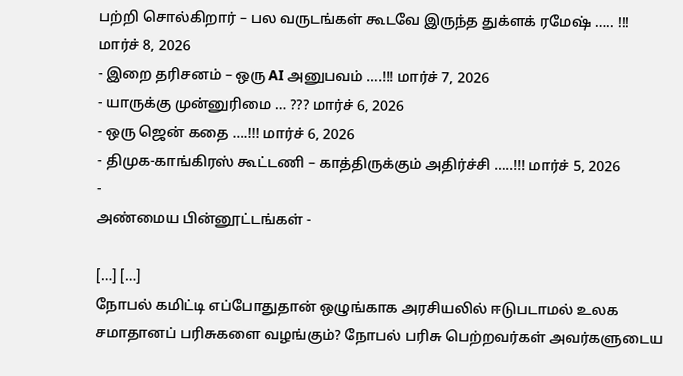பற்றி சொல்கிறார் – பல வருடங்கள் கூடவே இருந்த துக்ளக் ரமேஷ் ….. !!! மார்ச் 8, 2026
- இறை தரிசனம் – ஒரு AI அனுபவம் ….!!! மார்ச் 7, 2026
- யாருக்கு முன்னுரிமை … ??? மார்ச் 6, 2026
- ஒரு ஜென் கதை ….!!! மார்ச் 6, 2026
- திமுக-காங்கிரஸ் கூட்டணி – காத்திருக்கும் அதிர்ச்சி …..!!! மார்ச் 5, 2026
-
அண்மைய பின்னூட்டங்கள் -

[…] […]
நோபல் கமிட்டி எப்போதுதான் ஒழுங்காக அரசியலில் ஈடுபடாமல் உலக சமாதானப் பரிசுகளை வழங்கும்? நோபல் பரிசு பெற்றவர்கள் அவர்களுடைய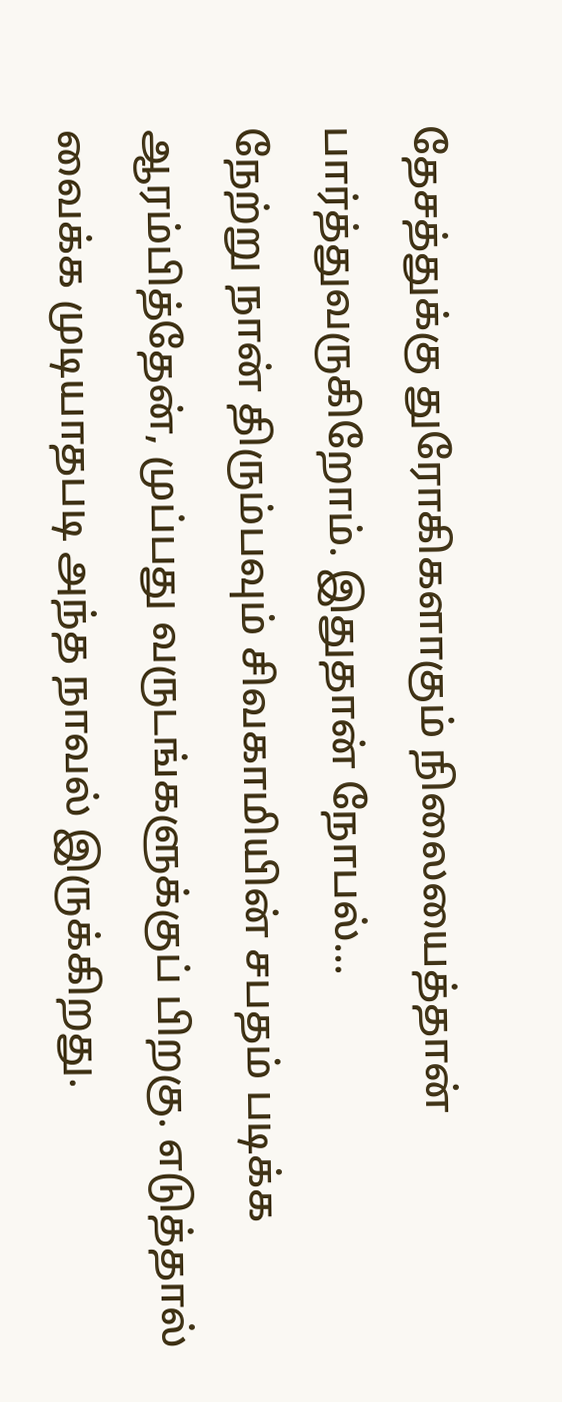தேசத்துக்கு துரோகிகளாகும் நிலையைத்தான் பார்த்துவருகிறோம். இதுதான் நோபல்…
நேற்று நான் திரும்பவும் சிவகாமியின் சபதம் படிக்க ஆரம்பித்தேன், முப்பது வருடங்களுக்குப் பிறகு. எடுத்தால் வைக்க முடியாதபடி அந்த நாவல் இருக்கிறது.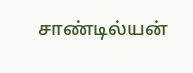சாண்டில்யன்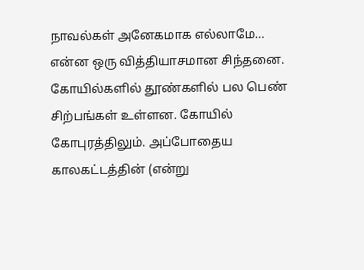நாவல்கள் அனேகமாக எல்லாமே…
என்ன ஒரு வித்தியாசமான சிந்தனை. கோயில்களில் தூண்களில் பல பெண் சிற்பங்கள் உள்ளன. கோயில் கோபுரத்திலும். அப்போதைய காலகட்டத்தின் (என்று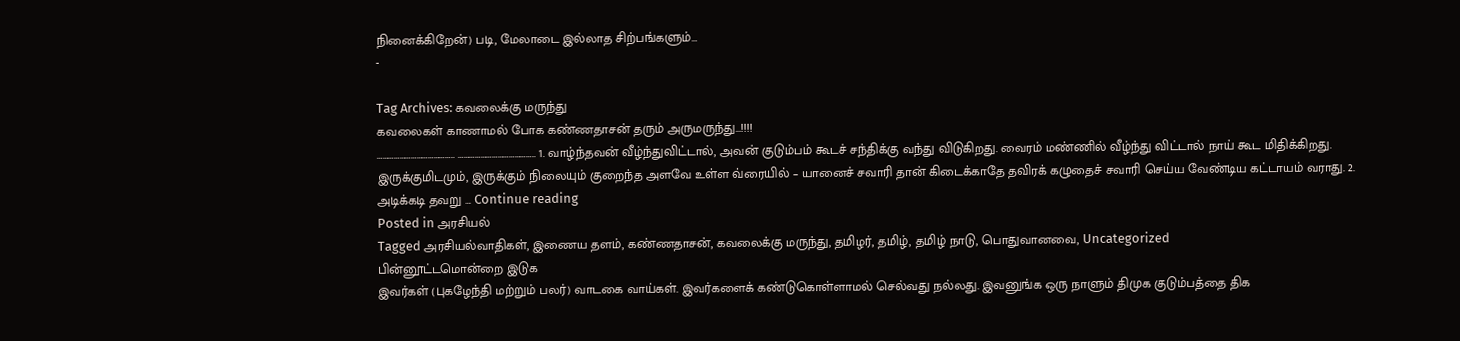நினைக்கிறேன்) படி, மேலாடை இல்லாத சிற்பங்களும்…
-

Tag Archives: கவலைக்கு மருந்து
கவலைகள் காணாமல் போக கண்ணதாசன் தரும் அருமருந்து…!!!!
………………………………….. ………………………………….. 1. வாழ்ந்தவன் வீழ்ந்துவிட்டால், அவன் குடும்பம் கூடச் சந்திக்கு வந்து விடுகிறது. வைரம் மண்ணில் வீழ்ந்து விட்டால் நாய் கூட மிதிக்கிறது. இருக்குமிடமும், இருக்கும் நிலையும் குறைந்த அளவே உள்ள வ்ரையில் – யானைச் சவாரி தான் கிடைக்காதே தவிரக் கழுதைச் சவாரி செய்ய வேண்டிய கட்டாயம் வராது. 2. அடிக்கடி தவறு … Continue reading
Posted in அரசியல்
Tagged அரசியல்வாதிகள், இணைய தளம், கண்ணதாசன், கவலைக்கு மருந்து, தமிழர், தமிழ், தமிழ் நாடு, பொதுவானவை, Uncategorized
பின்னூட்டமொன்றை இடுக
இவர்கள் (புகழேந்தி மற்றும் பலர்) வாடகை வாய்கள். இவர்களைக் கண்டுகொள்ளாமல் செல்வது நல்லது. இவனுங்க ஒரு நாளும் திமுக குடும்பத்தை திக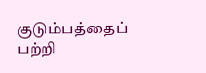குடும்பத்தைப் பற்றி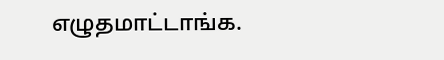எழுதமாட்டாங்க.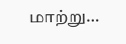மாற்று…